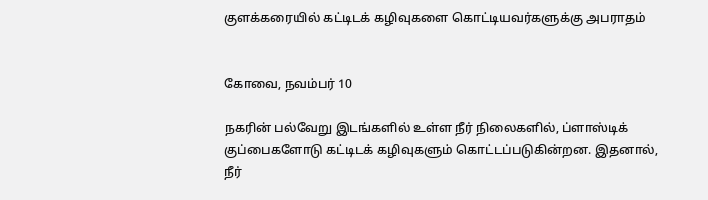குளக்கரையில் கட்டிடக் கழிவுகளை கொட்டியவர்களுக்கு அபராதம்


கோவை, நவம்பர் 10

நகரின் பல்வேறு இடங்களில் உள்ள நீர் நிலைகளில், ப்ளாஸ்டிக் குப்பைகளோடு கட்டிடக் கழிவுகளும் கொட்டப்படுகின்றன. இதனால், நீர்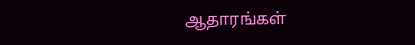ஆதாரங்கள்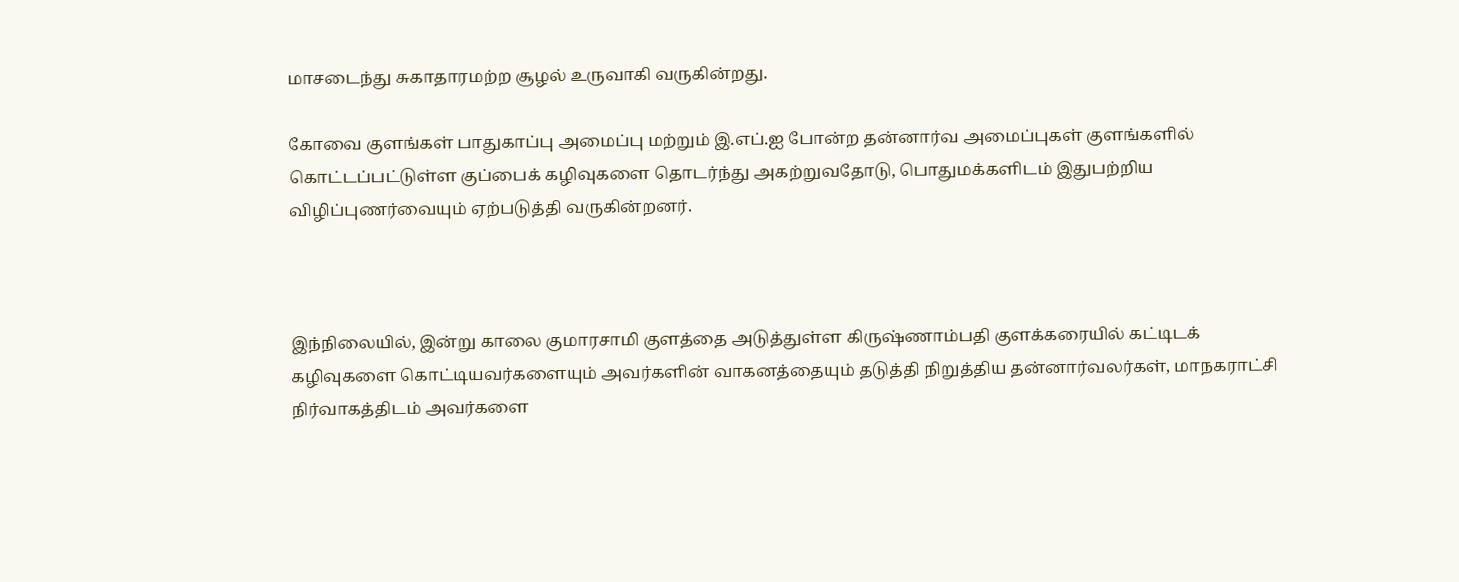மாசடைந்து சுகாதாரமற்ற சூழல் உருவாகி வருகின்றது.

கோவை குளங்கள் பாதுகாப்பு அமைப்பு மற்றும் இ.எப்.ஐ போன்ற தன்னார்வ அமைப்புகள் குளங்களில் கொட்டப்பட்டுள்ள குப்பைக் கழிவுகளை தொடர்ந்து அகற்றுவதோடு, பொதுமக்களிடம் இதுபற்றிய விழிப்புணர்வையும் ஏற்படுத்தி வருகின்றனர்.



இந்நிலையில், இன்று காலை குமாரசாமி குளத்தை அடுத்துள்ள கிருஷ்ணாம்பதி குளக்கரையில் கட்டிடக் கழிவுகளை கொட்டியவர்களையும் அவர்களின் வாகனத்தையும் தடுத்தி நிறுத்திய தன்னார்வலர்கள், மாநகராட்சி நிர்வாகத்திடம் அவர்களை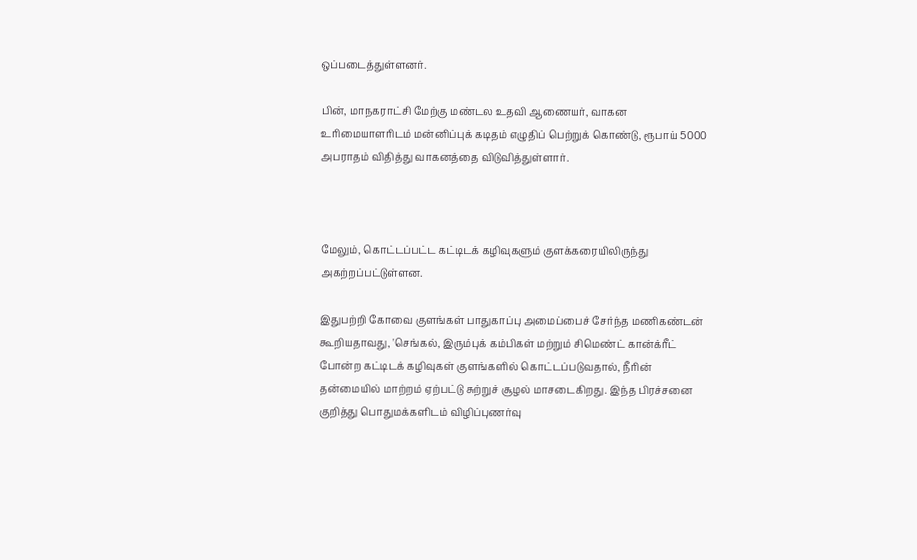ஒப்படைத்துள்ளனர்.

பின், மாநகராட்சி மேற்கு மண்டல உதவி ஆணையர், வாகன உரிமையாளரிடம் மன்னிப்புக் கடிதம் எழுதிப் பெற்றுக் கொண்டு, ரூபாய் 5000 அபராதம் விதித்து வாகனத்தை விடுவித்துள்ளார்.



மேலும், கொட்டப்பட்ட கட்டிடக் கழிவுகளும் குளக்கரையிலிருந்து அகற்றப்பட்டுள்ளன.

இதுபற்றி கோவை குளங்கள் பாதுகாப்பு அமைப்பைச் சேர்ந்த மணிகண்டன் கூறியதாவது, 'செங்கல், இரும்புக் கம்பிகள் மற்றும் சிமெண்ட் கான்க்ரீட் போன்ற கட்டிடக் கழிவுகள் குளங்களில் கொட்டப்படுவதால், நீரின் தன்மையில் மாற்றம் ஏற்பட்டு சுற்றுச் சூழல் மாசடைகிறது. இந்த பிரச்சனை குறித்து பொதுமக்களிடம் விழிப்புணர்வு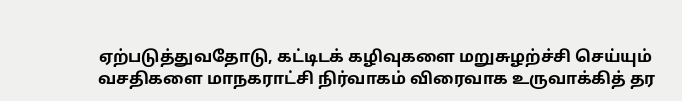ஏற்படுத்துவதோடு, கட்டிடக் கழிவுகளை மறுசுழற்ச்சி செய்யும் வசதிகளை மாநகராட்சி நிர்வாகம் விரைவாக உருவாக்கித் தர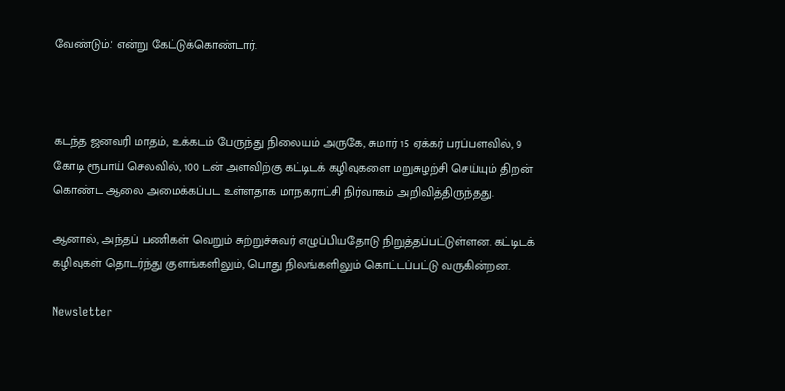வேண்டும்.' என்று கேட்டுக்கொண்டார்.



கடந்த ஜனவரி மாதம், உக்கடம் பேருந்து நிலையம் அருகே, சுமார் 15 ஏக்கர் பரப்பளவில், 9 கோடி ரூபாய் செலவில், 100 டன் அளவிற்கு கட்டிடக் கழிவுகளை மறுசுழற்சி செய்யும் திறன் கொண்ட ஆலை அமைக்கப்பட உள்ளதாக மாநகராட்சி நிர்வாகம் அறிவித்திருந்தது.

ஆனால், அந்தப் பணிகள் வெறும் சுற்றுச்சுவர் எழுப்பியதோடு நிறுத்தப்பட்டுள்ளன. கட்டிடக் கழிவுகள் தொடர்ந்து குளங்களிலும், பொது நிலங்களிலும் கொட்டப்பட்டு வருகின்றன.

Newsletter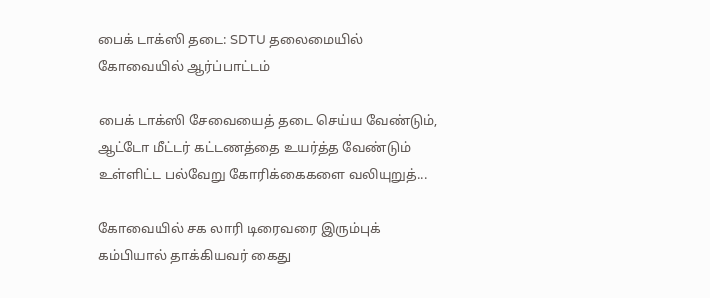பைக் டாக்ஸி தடை: SDTU தலைமையில் கோவையில் ஆர்ப்பாட்டம்

பைக் டாக்ஸி சேவையைத் தடை செய்ய வேண்டும், ஆட்டோ மீட்டர் கட்டணத்தை உயர்த்த வேண்டும் உள்ளிட்ட பல்வேறு கோரிக்கைகளை வலியுறுத்...

கோவையில் சக லாரி டிரைவரை இரும்புக் கம்பியால் தாக்கியவர் கைது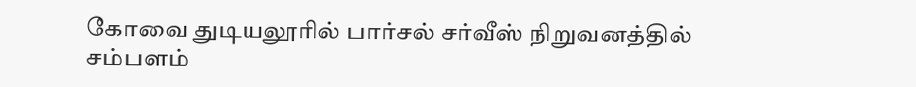கோவை துடியலூரில் பார்சல் சர்வீஸ் நிறுவனத்தில் சம்பளம்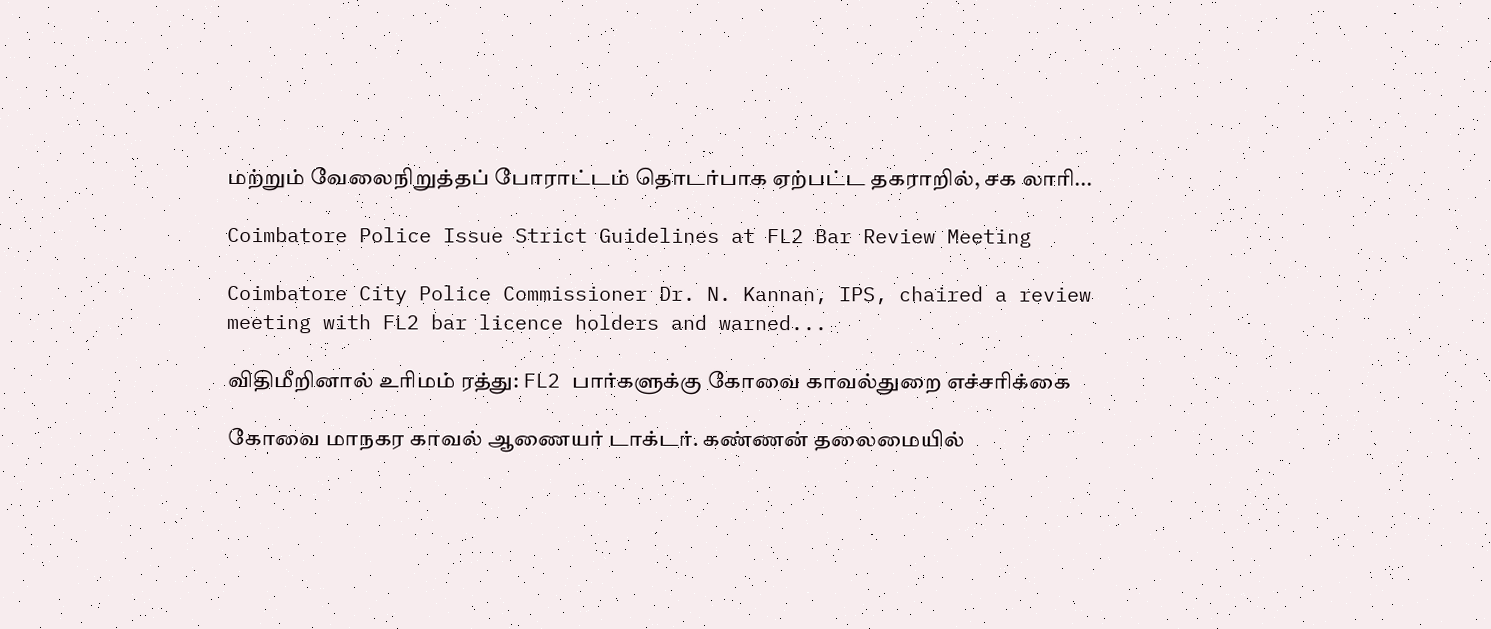மற்றும் வேலைநிறுத்தப் போராட்டம் தொடர்பாக ஏற்பட்ட தகராறில், சக லாரி...

Coimbatore Police Issue Strict Guidelines at FL2 Bar Review Meeting

Coimbatore City Police Commissioner Dr. N. Kannan, IPS, chaired a review meeting with FL2 bar licence holders and warned...

விதிமீறினால் உரிமம் ரத்து: FL2 பார்களுக்கு கோவை காவல்துறை எச்சரிக்கை

கோவை மாநகர காவல் ஆணையர் டாக்டர். கண்ணன் தலைமையில்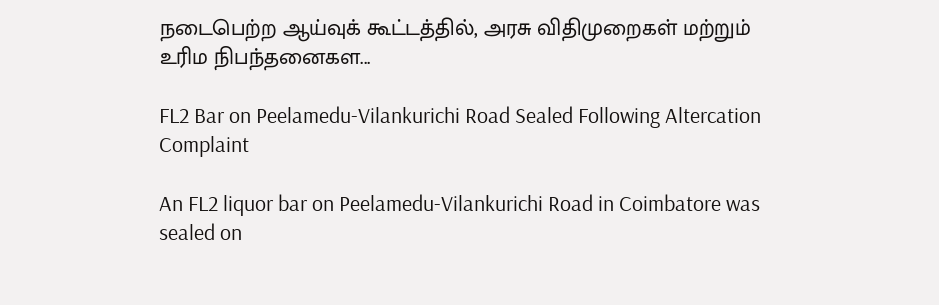நடைபெற்ற ஆய்வுக் கூட்டத்தில், அரசு விதிமுறைகள் மற்றும் உரிம நிபந்தனைகள...

FL2 Bar on Peelamedu-Vilankurichi Road Sealed Following Altercation Complaint

An FL2 liquor bar on Peelamedu-Vilankurichi Road in Coimbatore was sealed on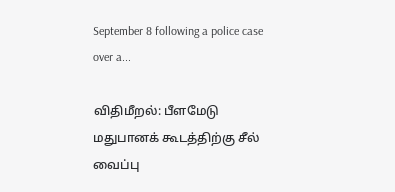September 8 following a police case over a...

விதிமீறல்: பீளமேடு மதுபானக் கூடத்திற்கு சீல் வைப்பு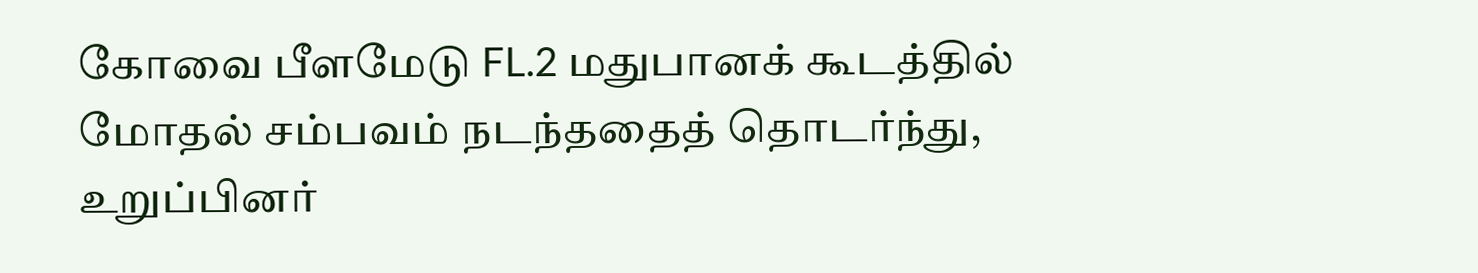கோவை பீளமேடு FL.2 மதுபானக் கூடத்தில் மோதல் சம்பவம் நடந்ததைத் தொடர்ந்து, உறுப்பினர்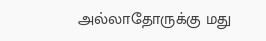அல்லாதோருக்கு மது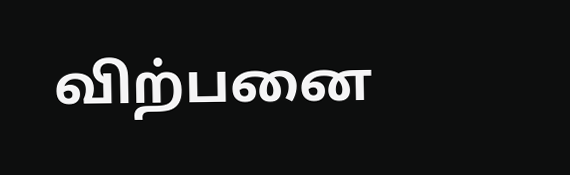விற்பனை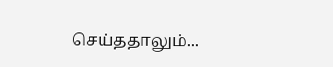செய்ததாலும்...